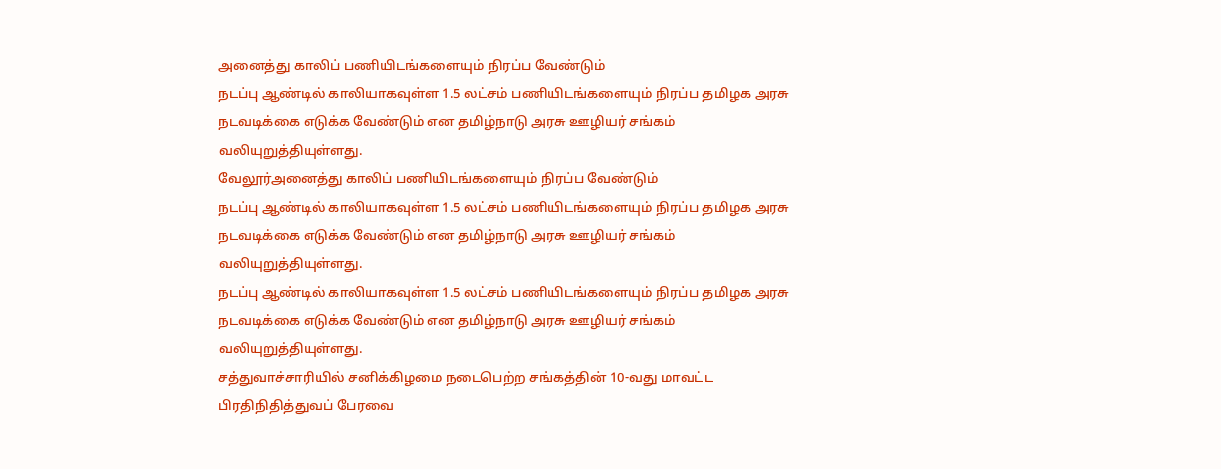அனைத்து காலிப் பணியிடங்களையும் நிரப்ப வேண்டும்
நடப்பு ஆண்டில் காலியாகவுள்ள 1.5 லட்சம் பணியிடங்களையும் நிரப்ப தமிழக அரசு நடவடிக்கை எடுக்க வேண்டும் என தமிழ்நாடு அரசு ஊழியர் சங்கம் வலியுறுத்தியுள்ளது.
வேலூர்அனைத்து காலிப் பணியிடங்களையும் நிரப்ப வேண்டும்
நடப்பு ஆண்டில் காலியாகவுள்ள 1.5 லட்சம் பணியிடங்களையும் நிரப்ப தமிழக அரசு நடவடிக்கை எடுக்க வேண்டும் என தமிழ்நாடு அரசு ஊழியர் சங்கம் வலியுறுத்தியுள்ளது.
நடப்பு ஆண்டில் காலியாகவுள்ள 1.5 லட்சம் பணியிடங்களையும் நிரப்ப தமிழக அரசு நடவடிக்கை எடுக்க வேண்டும் என தமிழ்நாடு அரசு ஊழியர் சங்கம் வலியுறுத்தியுள்ளது.
சத்துவாச்சாரியில் சனிக்கிழமை நடைபெற்ற சங்கத்தின் 10-வது மாவட்ட பிரதிநிதித்துவப் பேரவை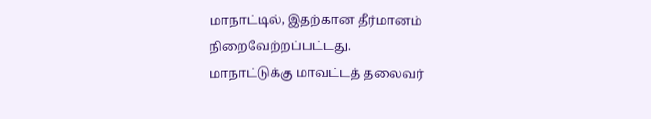மாநாட்டில், இதற்கான தீர்மானம் நிறைவேற்றப்பட்டது.
மாநாட்டுக்கு மாவட்டத் தலைவர்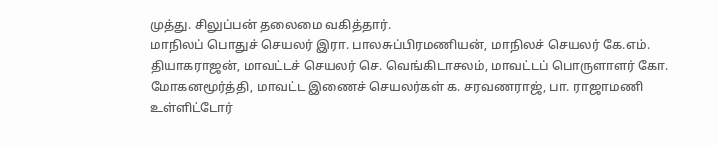முத்து. சிலுப்பன் தலைமை வகித்தார்.
மாநிலப் பொதுச் செயலர் இரா. பாலசுப்பிரமணியன், மாநிலச் செயலர் கே.எம். தியாகராஜன், மாவட்டச் செயலர் செ. வெங்கிடாசலம், மாவட்டப் பொருளாளர் கோ. மோகனமூர்த்தி, மாவட்ட இணைச் செயலர்கள் க. சரவணராஜ், பா. ராஜாமணி உள்ளிட்டோர்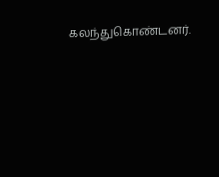கலந்துகொண்டனர்.